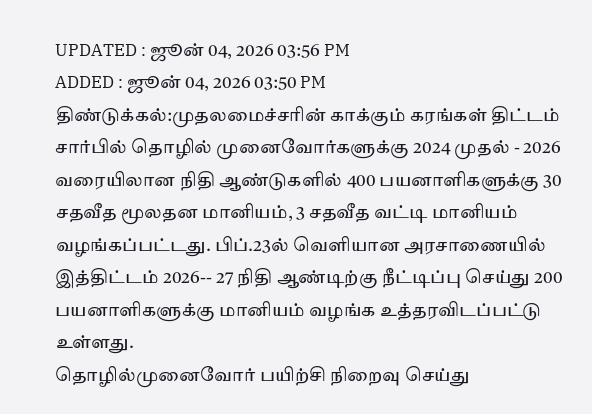UPDATED : ஜூன் 04, 2026 03:56 PM
ADDED : ஜூன் 04, 2026 03:50 PM
திண்டுக்கல்:முதலமைச்சரின் காக்கும் கரங்கள் திட்டம் சார்பில் தொழில் முனைவோர்களுக்கு 2024 முதல் - 2026 வரையிலான நிதி ஆண்டுகளில் 400 பயனாளிகளுக்கு 30 சதவீத மூலதன மானியம், 3 சதவீத வட்டி மானியம் வழங்கப்பட்டது. பிப்.23ல் வெளியான அரசாணையில் இத்திட்டம் 2026-- 27 நிதி ஆண்டிற்கு நீட்டிப்பு செய்து 200 பயனாளிகளுக்கு மானியம் வழங்க உத்தரவிடப்பட்டு உள்ளது.
தொழில்முனைவோர் பயிற்சி நிறைவு செய்து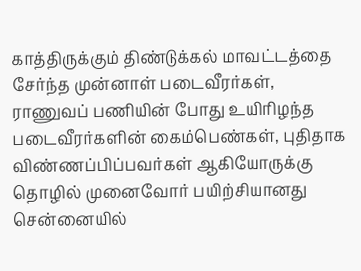காத்திருக்கும் திண்டுக்கல் மாவட்டத்தை சேர்ந்த முன்னாள் படைவீரர்கள், ராணுவப் பணியின் போது உயிரிழந்த படைவீரர்களின் கைம்பெண்கள், புதிதாக விண்ணப்பிப்பவர்கள் ஆகியோருக்கு தொழில் முனைவோர் பயிற்சியானது சென்னையில்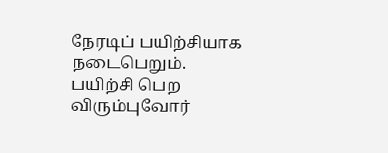நேரடிப் பயிற்சியாக நடைபெறும். பயிற்சி பெற விரும்புவோர்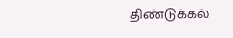திண்டுக்கல்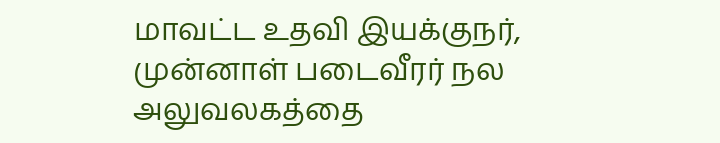மாவட்ட உதவி இயக்குநர், முன்னாள் படைவீரர் நல அலுவலகத்தை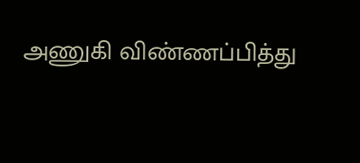அணுகி விண்ணப்பித்து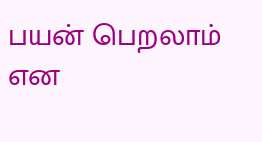பயன் பெறலாம் என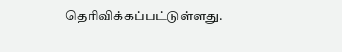தெரிவிக்கப்பட்டுள்ளது.